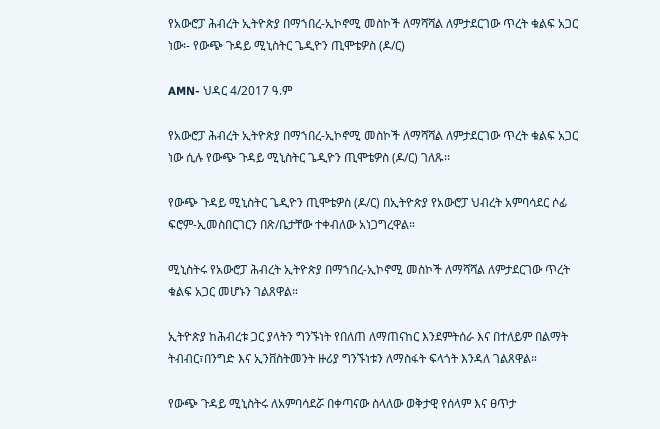የአውሮፓ ሕብረት ኢትዮጵያ በማኀበረ-ኢኮኖሚ መስኮች ለማሻሻል ለምታደርገው ጥረት ቁልፍ አጋር ነው፡- የውጭ ጉዳይ ሚኒስትር ጌዲዮን ጢሞቴዎስ (ዶ/ር)

AMN- ህዳር 4/2017 ዓ.ም

የአውሮፓ ሕብረት ኢትዮጵያ በማኀበረ-ኢኮኖሚ መስኮች ለማሻሻል ለምታደርገው ጥረት ቁልፍ አጋር ነው ሲሉ የውጭ ጉዳይ ሚኒስትር ጌዲዮን ጢሞቴዎስ (ዶ/ር) ገለጹ፡፡

የውጭ ጉዳይ ሚኒስትር ጌዲዮን ጢሞቴዎስ (ዶ/ር) በኢትዮጵያ የአውሮፓ ህብረት አምባሳደር ሶፊ ፍሮም-ኢመስበርገርን በጽ/ቤታቸው ተቀብለው አነጋግረዋል።

ሚኒስትሩ የአውሮፓ ሕብረት ኢትዮጵያ በማኀበረ-ኢኮኖሚ መስኮች ለማሻሻል ለምታደርገው ጥረት ቁልፍ አጋር መሆኑን ገልጸዋል።

ኢትዮጵያ ከሕብረቱ ጋር ያላትን ግንኙነት የበለጠ ለማጠናከር እንደምትሰራ እና በተለይም በልማት ትብብር፣በንግድ እና ኢንቨስትመንት ዙሪያ ግንኙነቱን ለማስፋት ፍላጎት እንዳለ ገልጸዋል።

የውጭ ጉዳይ ሚኒስትሩ ለአምባሳደሯ በቀጣናው ስላለው ወቅታዊ የሰላም እና ፀጥታ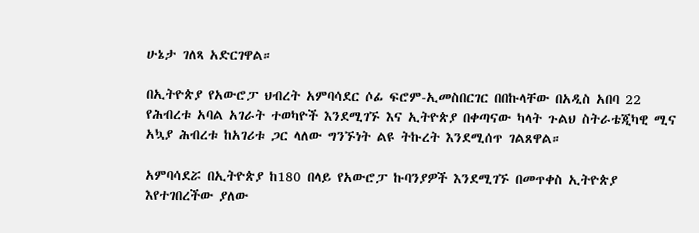ሁኔታ ገለጻ አድርገዋል።

በኢትዮጵያ የአውሮፓ ህብረት አምባሳደር ሶፊ ፍሮም-ኢመስበርገር በበኩላቸው በአዲስ አበባ 22 የሕብረቱ አባል አገራት ተወካዮች እንደሚገኙ እና ኢትዮጵያ በቀጣናው ካላት ጉልህ ስትራቴጂካዊ ሚና አኳያ ሕብረቱ ከአገሪቱ ጋር ላለው ግንኙነት ልዩ ትኩረት እንደሚሰጥ ገልጸዋል።

አምባሳደሯ በኢትዮጵያ ከ180 በላይ የአውሮፓ ኩባንያዎች እንደሚገኙ በመጥቀስ ኢትዮጵያ እየተገበረችው ያለው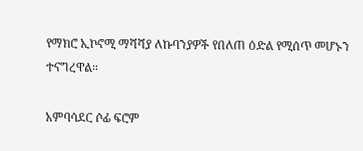የማክሮ ኢኮኖሚ ማሻሻያ ለኩባንያዎች የበለጠ ዕድል የሚሰጥ መሆኑን ተናግረዋል።

አምባሳደር ሶፊ ፍሮም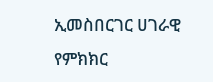ኢመስበርገር ሀገራዊ የምክክር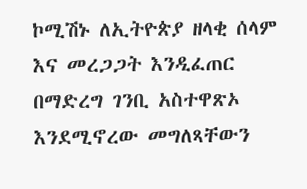ኮሚሽኑ ለኢትዮጵያ ዘላቂ ሰላም እና መረጋጋት እንዲፈጠር በማድረግ ገንቢ አስተዋጽኦ እንደሚኖረው መግለጻቸውን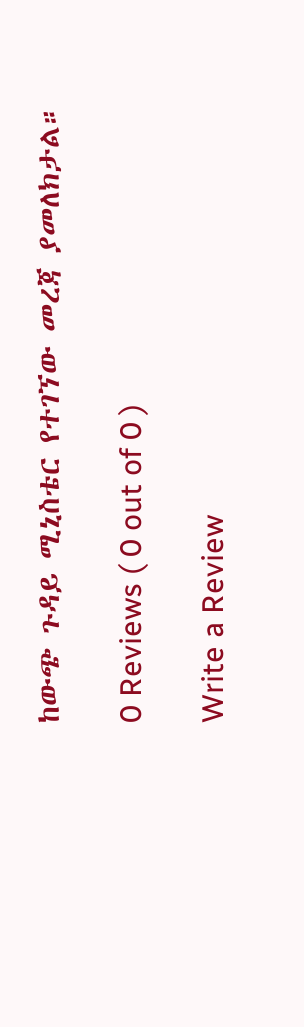ከውጭ ጉዳይ ሚኒስቴር የተገኘው መረጃ ያመለክታል።

0 Reviews ( 0 out of 0 )

Write a Review